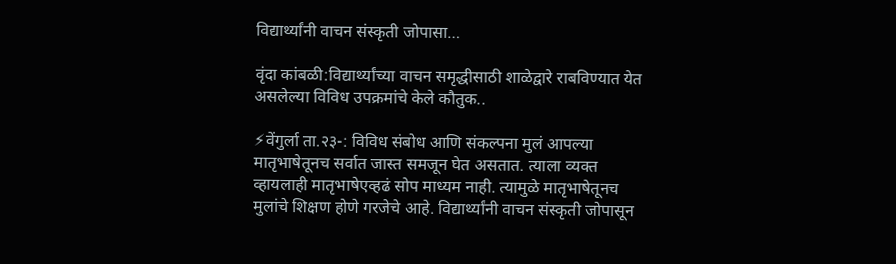विद्यार्थ्यांनी वाचन संस्कृती जोपासा…

वृंदा कांबळी:विद्यार्थ्यांच्या वाचन समृद्धीसाठी शाळेद्वारे राबविण्यात येत असलेल्या विविध उपक्रमांचे केले कौतुक..

⚡वेंगुर्ला ता.२३-: विविध संबोध आणि संकल्पना मुलं आपल्या मातृभाषेतूनच सर्वात जास्त समजून घेत असतात. त्याला व्यक्त व्हायलाही मातृभाषेएव्हढं सोप माध्यम नाही. त्यामुळे मातृभाषेतूनच मुलांचे शिक्षण होणे गरजेचे आहे. विद्यार्थ्यांनी वाचन संस्कृती जोपासून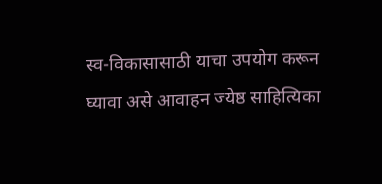स्व-विकासासाठी याचा उपयोग करून घ्यावा असे आवाहन ज्येष्ठ साहित्यिका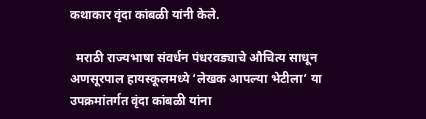कथाकार वृंदा कांबळी यांनी केले.

  मराठी राज्यभाषा संवर्धन पंधरवड्याचे औचित्य साधून अणसूरपाल हायस्कूलमध्ये ‘लेखक आपल्या भेटीला‘ या उपक्रमांतर्गत वृंदा कांबळी यांना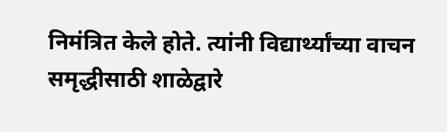निमंत्रित केले होते. त्यांनी विद्यार्थ्यांच्या वाचन समृद्धीसाठी शाळेद्वारे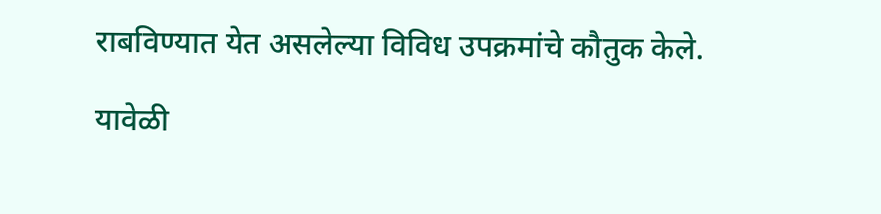राबविण्यात येत असलेल्या विविध उपक्रमांचे कौतुक केले.

यावेळी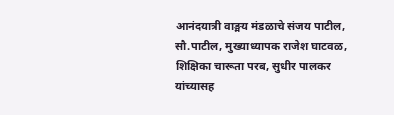आनंदयात्री वाङ्मय मंडळाचे संजय पाटील, सौ.पाटील, मुख्याध्यापक राजेश घाटवळ, शिक्षिका चारूता परब, सुधीर पालकर यांच्यासह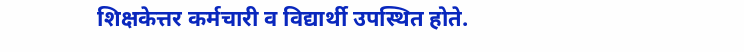शिक्षकेत्तर कर्मचारी व विद्यार्थी उपस्थित होते.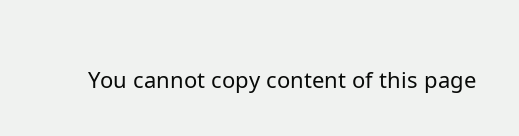You cannot copy content of this page